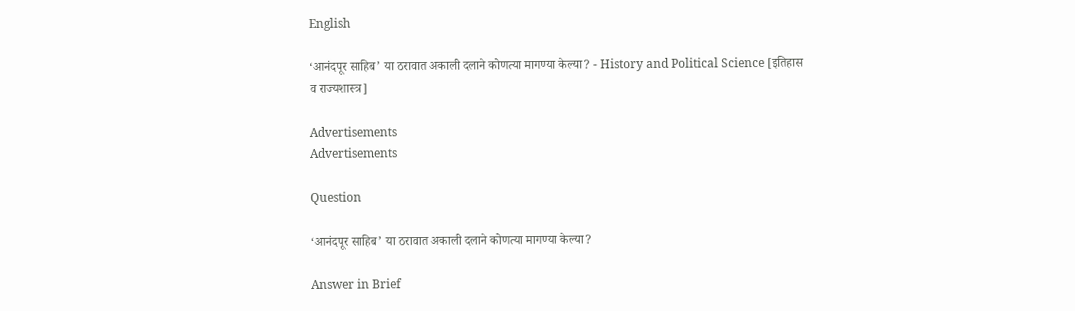English

‘आनंदपूर साहिब’ या ठरावात अकाली दलाने कोणत्या मागण्या केल्या? - History and Political Science [इतिहास व राज्यशास्त्र]

Advertisements
Advertisements

Question

‘आनंदपूर साहिब’ या ठरावात अकाली दलाने कोणत्या मागण्या केल्या?

Answer in Brief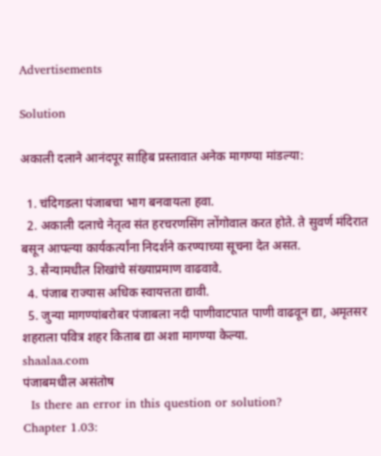Advertisements

Solution

अकाली दलाने आनंदपूर साहिब प्रस्तावात अनेक मागण्या मांडल्या:

  1. चंदिगडला पंजाबचा भाग बनवायला हवा.
  2. अकाली दलाचे नेतृत्व संत हरचरणसिंग लोंगोवाल करत होते. ते सुवर्ण मंदिरात बसून आपल्या कार्यकर्त्यांना निदर्शने करण्याच्या सूचना देत असत.
  3. सैन्यामधील शिखांचे संख्याप्रमाण वाढवावे.
  4. पंजाब राज्यास अधिक स्वायत्तता द्यावी.
  5. जुन्या मागण्यांबरोबर पंजाबला नदी पाणीवाटपात पाणी वाढवून द्या, अमृतसर शहराला पवित्र शहर किताब द्या अशा मागण्या केल्या.
shaalaa.com
पंजाबमधील असंतोष
  Is there an error in this question or solution?
Chapter 1.03: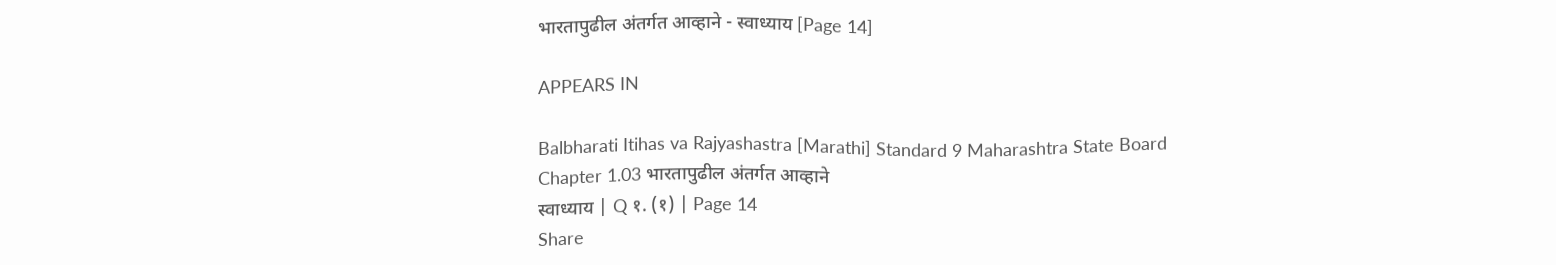भारतापुढील अंतर्गत आव्हाने - स्वाध्याय [Page 14]

APPEARS IN

Balbharati Itihas va Rajyashastra [Marathi] Standard 9 Maharashtra State Board
Chapter 1.03 भारतापुढील अंतर्गत आव्हाने
स्वाध्याय | Q १. (१) | Page 14
Share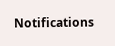Notifications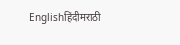Englishहिंदीमराठी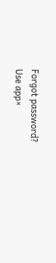Forgot password?
Use app×